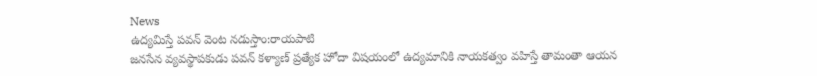News
ఉద్యమిస్తే పవన్ వెంట నడుస్తాం:రాయపాటి
జనసేన వ్యవస్థాపకుడు పవన్ కళ్యాణ్ ప్రత్యేక హోదా విషయంలో ఉద్యమానికి నాయకత్వం వహిస్తే తామంతా ఆయన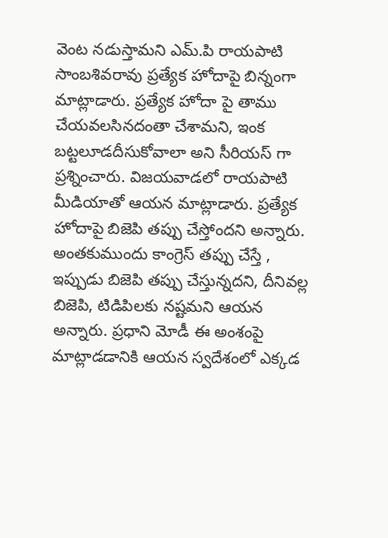వెంట నడుస్తామని ఎమ్.పి రాయపాటి సాంబశివరావు ప్రత్యేక హోదాపై బిన్నంగా మాట్లాడారు. ప్రత్యేక హోదా పై తాము చేయవలసినదంతా చేశామని, ఇంక బట్టలూడదీసుకోవాలా అని సీరియస్ గా ప్రశ్నించారు. విజయవాడలో రాయపాటి మీడియాతో ఆయన మాట్లాడారు. ప్రత్యేక హోదాపై బిజెపి తప్పు చేస్తోందని అన్నారు. అంతకుముందు కాంగ్రెస్ తప్పు చేస్తే , ఇప్పుడు బిజెపి తప్పు చేస్తున్నదని, దీనివల్ల బిజెపి, టిడిపిలకు నష్టమని ఆయన అన్నారు. ప్రధాని మోడీ ఈ అంశంపై మాట్లాడడానికి ఆయన స్వదేశంలో ఎక్కడ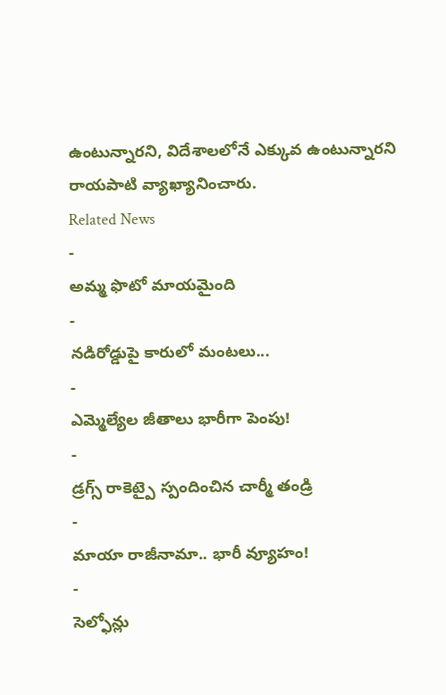ఉంటున్నారని, విదేశాలలోనే ఎక్కువ ఉంటున్నారని రాయపాటి వ్యాఖ్యానించారు.
Related News
-
అమ్మ ఫొటో మాయమైంది
-
నడిరోడ్డుపై కారులో మంటలు...
-
ఎమ్మెల్యేల జీతాలు భారీగా పెంపు!
-
డ్రగ్స్ రాకెట్పై స్పందించిన చార్మీ తండ్రి
-
మాయా రాజీనామా.. భారీ వ్యూహం!
-
సెల్ఫోన్లు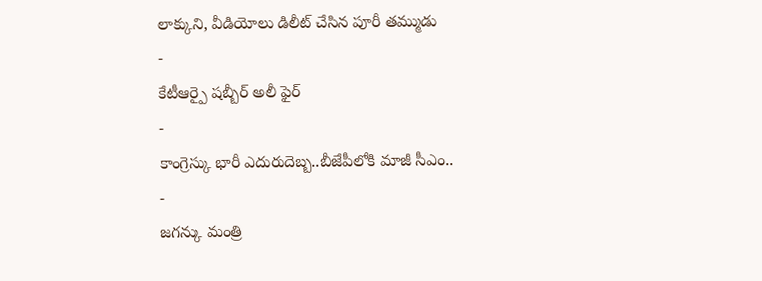లాక్కుని, వీడియోలు డిలీట్ చేసిన పూరీ తమ్ముడు
-
కేటీఆర్పై షబ్బీర్ అలీ ఫైర్
-
కాంగ్రెస్కు భారీ ఎదురుదెబ్బ..బీజేపీలోకి మాజీ సీఎం..
-
జగన్కు మంత్రి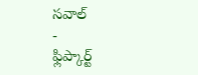సవాల్
-
ఫ్లిప్కార్ట్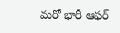మరో భారీ ఆఫర్